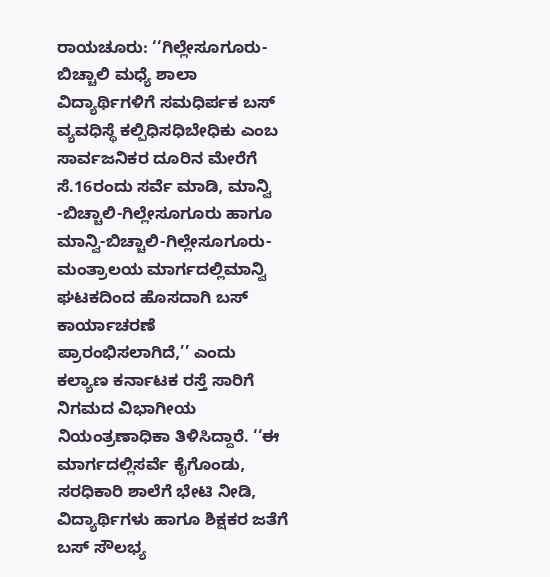ರಾಯಚೂರು: ‘‘ಗಿಲ್ಲೇಸೂಗೂರು- ಬಿಚ್ಚಾಲಿ ಮಧ್ಯೆ ಶಾಲಾ ವಿದ್ಯಾರ್ಥಿಗಳಿಗೆ ಸಮಧಿರ್ಪಕ ಬಸ್ ವ್ಯವಧಿಸ್ಥೆ ಕಲ್ಪಿಧಿಸಧಿಬೇಧಿಕು ಎಂಬ ಸಾರ್ವಜನಿಕರ ದೂರಿನ ಮೇರೆಗೆ ಸೆ.16ರಂದು ಸರ್ವೆ ಮಾಡಿ, ಮಾನ್ವಿ -ಬಿಚ್ಚಾಲಿ-ಗಿಲ್ಲೇಸೂಗೂರು ಹಾಗೂ ಮಾನ್ವಿ-ಬಿಚ್ಚಾಲಿ-ಗಿಲ್ಲೇಸೂಗೂರು-ಮಂತ್ರಾಲಯ ಮಾರ್ಗದಲ್ಲಿಮಾನ್ವಿ ಘಟಕದಿಂದ ಹೊಸದಾಗಿ ಬಸ್ ಕಾರ್ಯಾಚರಣೆ ಪ್ರಾರಂಭಿಸಲಾಗಿದೆ,’’ ಎಂದು ಕಲ್ಯಾಣ ಕರ್ನಾಟಕ ರಸ್ತೆ ಸಾರಿಗೆ ನಿಗಮದ ವಿಭಾಗೀಯ ನಿಯಂತ್ರಣಾಧಿಕಾ ತಿಳಿಸಿದ್ದಾರೆ. ‘‘ಈ ಮಾರ್ಗದಲ್ಲಿಸರ್ವೆ ಕೈಗೊಂಡು, ಸರಧಿಕಾರಿ ಶಾಲೆಗೆ ಭೇಟಿ ನೀಡಿ, ವಿದ್ಯಾರ್ಥಿಗಳು ಹಾಗೂ ಶಿಕ್ಷಕರ ಜತೆಗೆ ಬಸ್ ಸೌಲಭ್ಯ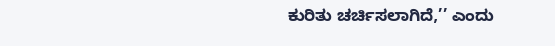ಕುರಿತು ಚರ್ಚಿಸಲಾಗಿದೆ,’’ ಎಂದು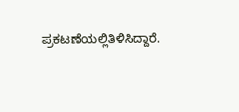ಪ್ರಕಟಣೆಯಲ್ಲಿತಿಳಿಸಿದ್ದಾರೆ.